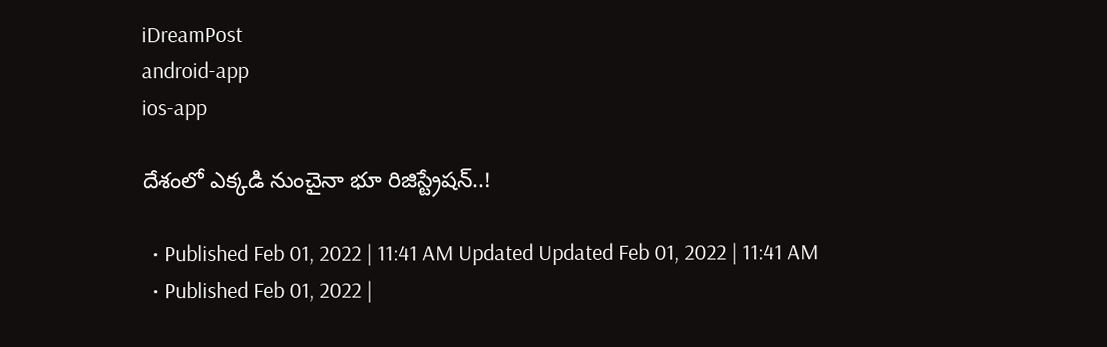iDreamPost
android-app
ios-app

దేశంలో ఎక్కడి నుంచైనా భూ రిజిస్ట్రేషన్‌..!

  • Published Feb 01, 2022 | 11:41 AM Updated Updated Feb 01, 2022 | 11:41 AM
  • Published Feb 01, 2022 |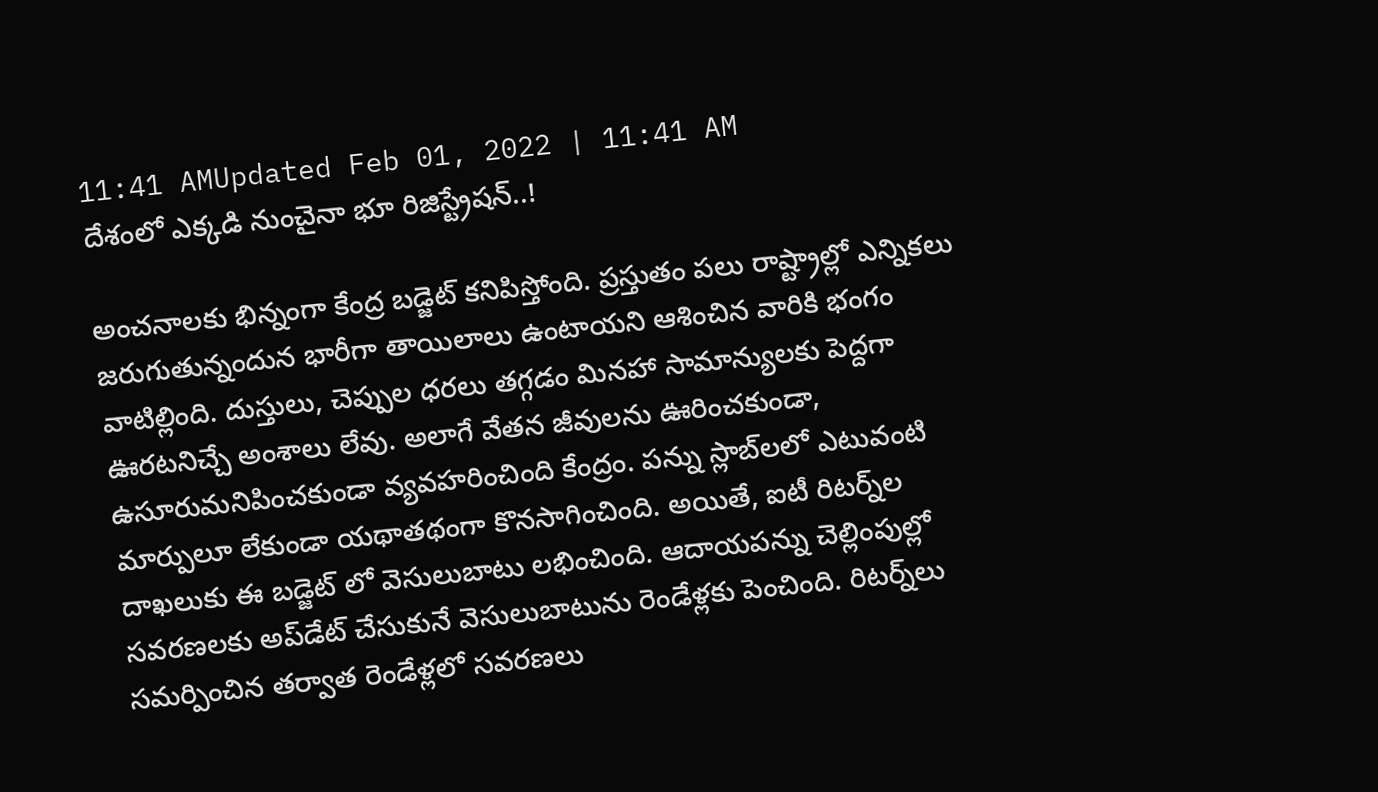11:41 AMUpdated Feb 01, 2022 | 11:41 AM
దేశంలో ఎక్కడి నుంచైనా భూ రిజిస్ట్రేషన్‌..!

అంచ‌నాల‌కు భిన్నంగా కేంద్ర బ‌డ్జెట్ క‌నిపిస్తోంది. ప్ర‌స్తుతం ప‌లు రాష్ట్రాల్లో ఎన్నిక‌లు జ‌రుగుతున్నందున భారీగా తాయిలాలు ఉంటాయ‌ని ఆశించిన వారికి భంగం వాటిల్లింది. దుస్తులు, చెప్పుల ధ‌ర‌లు త‌గ్గ‌డం మిన‌హా సామాన్యుల‌కు పెద్ద‌గా ఊర‌టనిచ్చే అంశాలు లేవు. అలాగే వేత‌న జీవుల‌ను ఊరించ‌కుండా, ఉసూరుమ‌నిపించ‌కుండా వ్య‌వ‌హ‌రించింది కేంద్రం. పన్ను స్లాబ్‌లలో ఎటువంటి మార్పులూ లేకుండా య‌థాత‌థంగా కొన‌సాగించింది. అయితే, ఐటీ రిటర్న్‌ల దాఖలుకు ఈ బడ్జెట్ లో వెసులుబాటు లభించింది. ఆదాయపన్ను చెల్లింపుల్లో సవరణలకు అప్‌డేట్ చేసుకునే వెసులుబాటును రెండేళ్లకు పెంచింది. రిటర్న్‌లు సమర్పించిన తర్వాత రెండేళ్లలో సవరణలు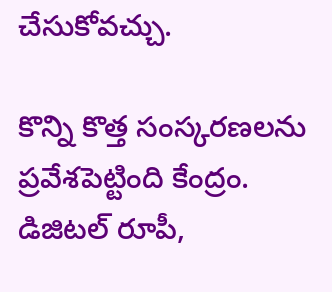చేసుకోవచ్చు.

కొన్ని కొత్త సంస్క‌ర‌ణ‌ల‌ను ప్ర‌వేశ‌పెట్టింది కేంద్రం. డిజిట‌ల్ రూపీ,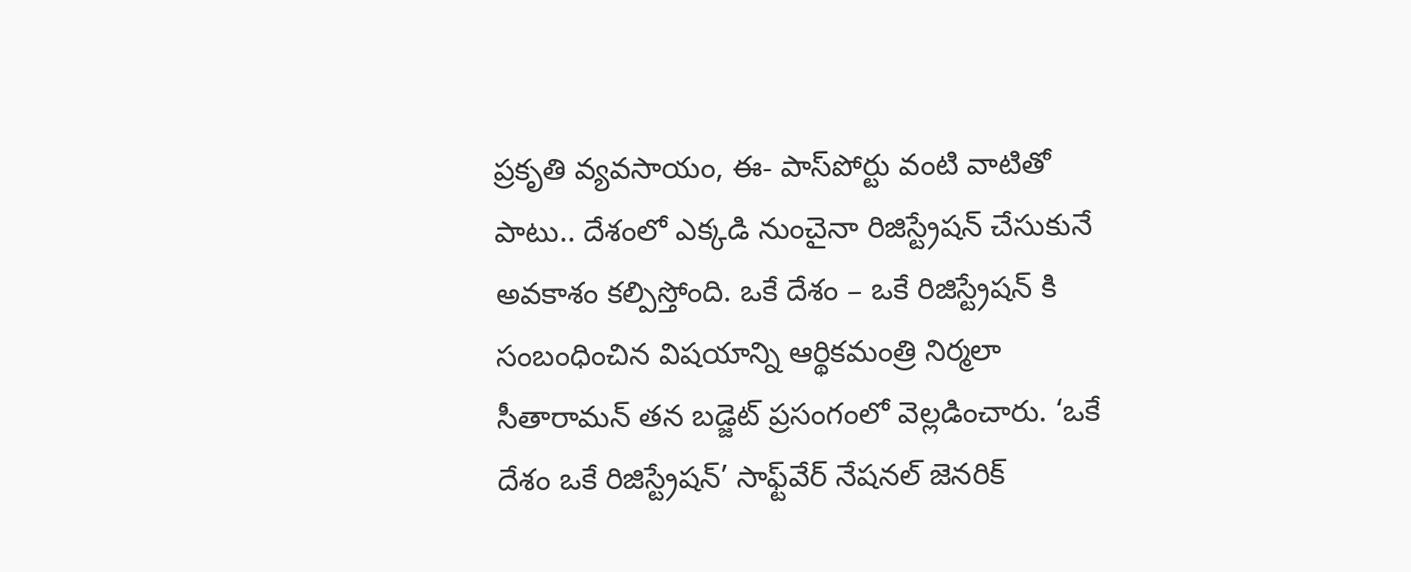ప్ర‌కృతి వ్య‌వ‌సాయం, ఈ- పాస్‌పోర్టు వంటి వాటితో పాటు.. దేశంలో ఎక్క‌డి నుంచైనా రిజిస్ట్రేష‌న్ చేసుకునే అవ‌కాశం క‌ల్పిస్తోంది. ఒకే దేశం – ఒకే రిజిస్ట్రేషన్ కి సంబంధించిన విషయాన్ని ఆర్థికమంత్రి నిర్మలా సీతారామన్ తన బడ్జెట్ ప్రసంగంలో వెల్లడించారు. ‘ఒకే దేశం ఒకే రిజిస్ట్రేషన్’ సాఫ్ట్‌వేర్‌ నేషనల్ జెనరిక్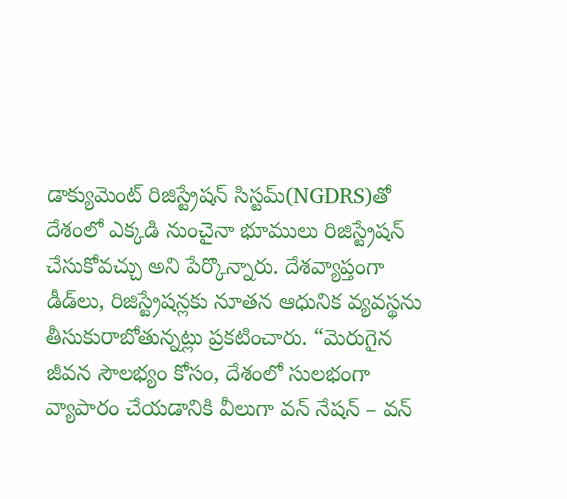డాక్యుమెంట్ రిజిస్ట్రేషన్ సిస్టమ్‌(NGDRS)తో దేశంలో ఎక్కడి నుంచైనా భూములు రిజిస్ట్రేషన్ చేసుకోవచ్చు అని పేర్కొన్నారు. దేశవ్యాప్తంగా డీడ్‌లు, రిజిస్ట్రేషన్లకు నూతన ఆధునిక వ్యవస్థను తీసుకురాబోతున్నట్లు ప్రకటించారు. “మెరుగైన జీవన సౌలభ్యం కోసం, దేశంలో సులభంగా వ్యాపారం చేయడానికి వీలుగా వన్ నేషన్ – వన్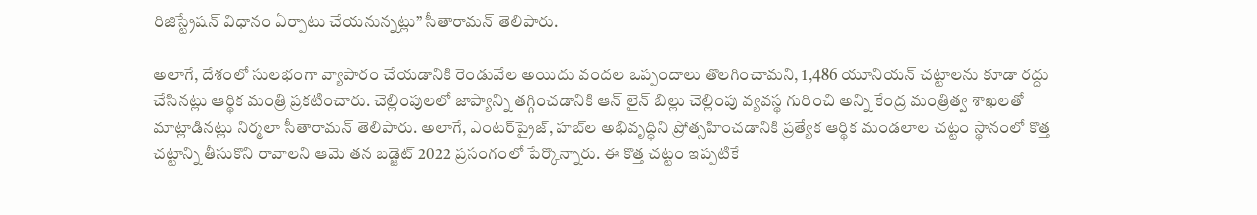రిజిస్ట్రేషన్ విధానం ఏర్పాటు చేయనున్నట్లు” సీతారామన్ తెలిపారు.

అలాగే, దేశంలో సులభంగా వ్యాపారం చేయడానికి రెండువేల అయిదు వంద‌ల ఒప్పందాలు తొలగించామని, 1,486 యూనియన్ చట్టాలను కూడా రద్దు చేసినట్లు ఆర్థిక మంత్రి ప్రకటించారు. చెల్లింపులలో జాప్యాన్ని తగ్గించడానికి ఆన్ లైన్ బిల్లు చెల్లింపు వ్యవస్థ గురించి అన్ని కేంద్ర మంత్రిత్వ శాఖలతో మాట్లాడినట్లు నిర్మలా సీతారామన్ తెలిపారు. అలాగే, ఎంటర్‌ప్రైజ్, హబ్‌ల అభివృద్ధిని ప్రోత్సహించడానికి ప్రత్యేక ఆర్థిక మండలాల చట్టం స్థానంలో కొత్త చట్టాన్ని తీసుకొని రావాలని ఆమె తన బడ్జెట్ 2022 ప్రసంగంలో పేర్కొన్నారు. ఈ కొత్త చట్టం ఇప్పటికే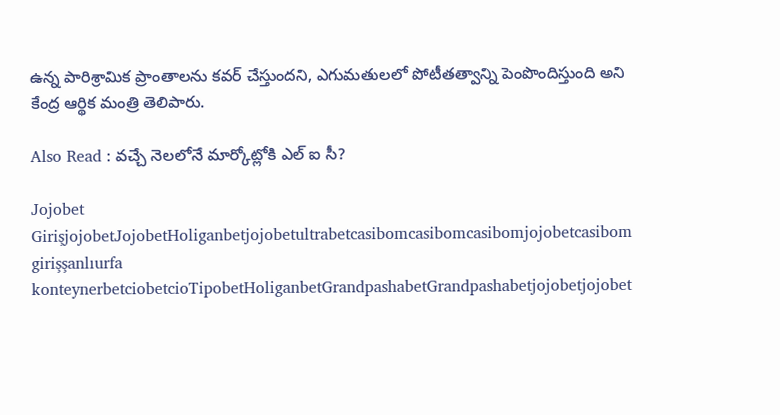ఉన్న పారిశ్రామిక ప్రాంతాలను కవర్ చేస్తుందని, ఎగుమతులలో పోటీతత్వాన్ని పెంపొందిస్తుంది అని కేంద్ర ఆర్థిక మంత్రి తెలిపారు.

Also Read : వ‌చ్చే నెల‌లోనే మార్కోట్లోకి ఎల్ ఐ సీ?

Jojobet GirişjojobetJojobetHoliganbetjojobetultrabetcasibomcasibomcasibomjojobetcasibom girişşanlıurfa konteynerbetciobetcioTipobetHoliganbetGrandpashabetGrandpashabetjojobetjojobet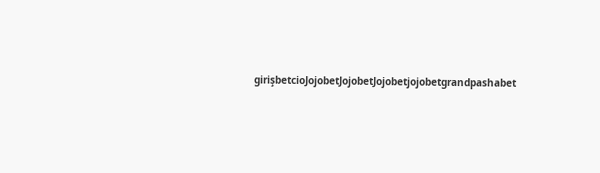girişbetcioJojobetJojobetJojobetjojobetgrandpashabet